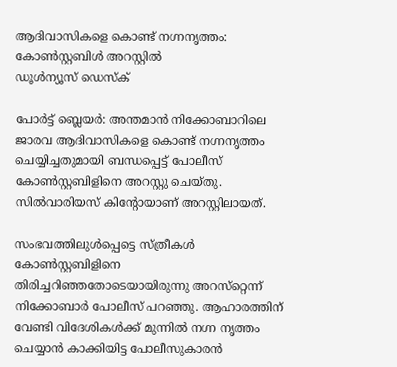ആദിവാസികളെ കൊണ്ട് നഗ്നനൃത്തം: കോണ്‍സ്റ്റബിള്‍ അറസ്റ്റില്‍
ഡൂള്‍ന്യൂസ് ഡെസ്‌ക്

പോര്‍ട്ട് ബ്ലെയര്‍: അന്തമാന്‍ നിക്കോബാറിലെ ജാരവ ആദിവാസികളെ കൊണ്ട് നഗ്നനൃത്തം ചെയ്യിച്ചതുമായി ബന്ധപ്പെട്ട് പോലീസ് കോണ്‍സ്റ്റബിളിനെ അറസ്റ്റു ചെയ്തു. സില്‍വാരിയസ് കിന്റോയാണ് അറസ്റ്റിലായത്.

സംഭവത്തിലുള്‍പ്പെട്ടെ സ്ത്രീകള്‍ കോണ്‍സ്റ്റബിളിനെ തിരിച്ചറിഞ്ഞതോടെയായിരുന്നു അറസ്‌റ്റെന്ന് നിക്കോബാര്‍ പോലീസ് പറഞ്ഞു. ആഹാരത്തിന് വേണ്ടി വിദേശികള്‍ക്ക് മുന്നില്‍ നഗ്ന നൃത്തം ചെയ്യാന്‍ കാക്കിയിട്ട പോലീസുകാരന്‍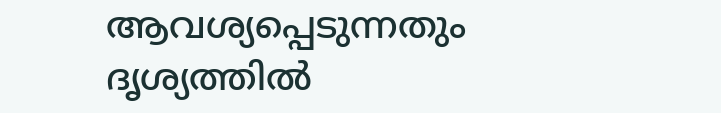ആവശ്യപ്പെടുന്നതും ദൃശ്യത്തില്‍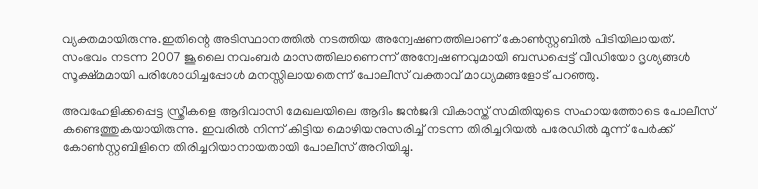വ്യക്തമായിരുന്നു.ഇതിന്റെ അടിസ്ഥാനത്തില്‍ നടത്തിയ അന്വേഷണത്തിലാണ് കോണ്‍സ്റ്റബില്‍ പിടിയിലായത്. സംഭവം നടന്ന 2007 ജൂലൈ നവംബര്‍ മാസത്തിലാണെന്ന് അന്വേഷണവുമായി ബന്ധപ്പെട്ട് വീഡിയോ ദൃശ്യങ്ങള്‍ സൂക്ഷ്മമായി പരിശോധിച്ചപ്പോള്‍ മനസ്സിലായതെന്ന് പോലീസ് വക്താവ് മാധ്യമങ്ങളോട് പറഞ്ഞു.

അവഹേളിക്കപ്പെട്ട സ്ത്രീകളെ ആദിവാസി മേഖലയിലെ ആദിം ജന്‍ജദി വികാസ്ത് സമിതിയുടെ സഹായത്തോടെ പോലീസ് കണ്ടെത്തുകയായിരുന്നു. ഇവരില്‍ നിന്ന് കിട്ടിയ മൊഴിയനുസരിച്ച് നടന്ന തിരിച്ചറിയല്‍ പരേഡില്‍ മൂന്ന് പേര്‍ക്ക് കോണ്‍സ്റ്റബിളിനെ തിരിച്ചറിയാനായതായി പോലീസ് അറിയിച്ചു.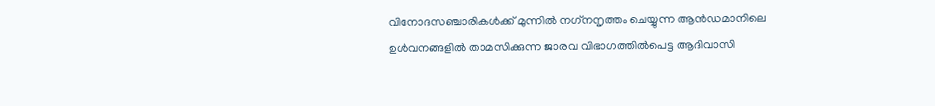വിനോദസഞ്ചാരികള്‍ക്ക് മുന്നില്‍ നഗ്‌നനൃത്തം ചെയ്യുന്ന ആന്‍ഡമാനിലെ ഉള്‍വനങ്ങളില്‍ താമസിക്കുന്ന ജാരവ വിഭാഗത്തില്‍പെട്ട ആദിവാസി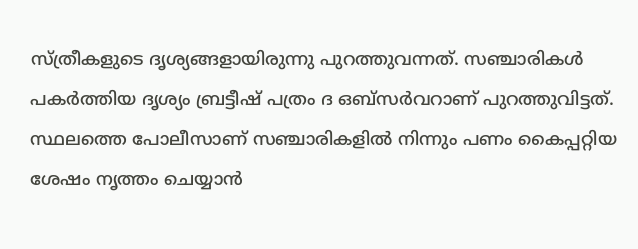സ്ത്രീകളുടെ ദൃശ്യങ്ങളായിരുന്നു പുറത്തുവന്നത്. സഞ്ചാരികള്‍ പകര്‍ത്തിയ ദൃശ്യം ബ്രട്ടീഷ് പത്രം ദ ഒബ്‌സര്‍വറാണ് പുറത്തുവിട്ടത്. സ്ഥലത്തെ പോലീസാണ് സഞ്ചാരികളില്‍ നിന്നും പണം കൈപ്പറ്റിയ ശേഷം നൃത്തം ചെയ്യാന്‍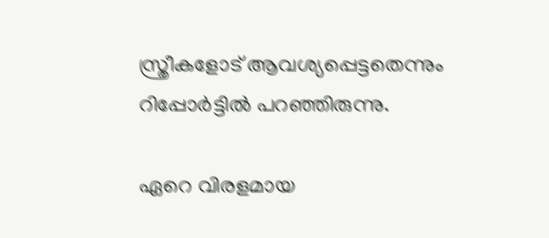സ്ത്രീകളോട് ആവശ്യപ്പെട്ടതെന്നും റിപ്പോര്‍ട്ടില്‍ പറഞ്ഞിരുന്നു.

ഏറെ വിരളമായ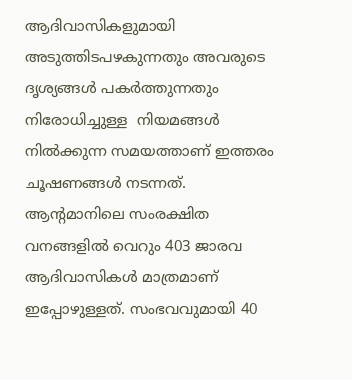ആദിവാസികളുമായി അടുത്തിടപഴകുന്നതും അവരുടെ ദൃശ്യങ്ങള്‍ പകര്‍ത്തുന്നതും നിരോധിച്ചുള്ള  നിയമങ്ങള്‍ നില്‍ക്കുന്ന സമയത്താണ് ഇത്തരം ചൂഷണങ്ങള്‍ നടന്നത്. ആന്റമാനിലെ സംരക്ഷിത വനങ്ങളില്‍ വെറും 403 ജാരവ ആദിവാസികള്‍ മാത്രമാണ് ഇപ്പോഴുള്ളത്. സംഭവവുമായി 40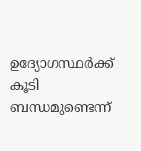ഉദ്യോഗസ്ഥര്‍ക്ക് കൂടി ബന്ധമുണ്ടെന്ന്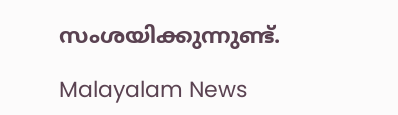സംശയിക്കുന്നുണ്ട്.

Malayalam News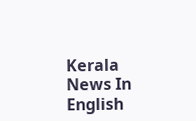Kerala News In English